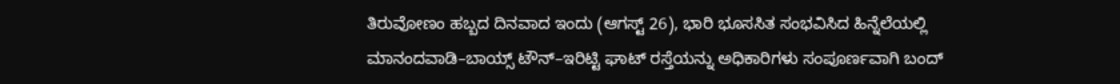ತಿರುವೋಣಂ ಹಬ್ಬದ ದಿನವಾದ ಇಂದು (ಆಗಸ್ಟ್ 26), ಭಾರಿ ಭೂಸಸಿತ ಸಂಭವಿಸಿದ ಹಿನ್ನೆಲೆಯಲ್ಲಿ ಮಾನಂದವಾಡಿ–ಬಾಯ್ಸ್ ಟೌನ್–ಇರಿಟ್ಟಿ ಘಾಟ್ ರಸ್ತೆಯನ್ನು ಅಧಿಕಾರಿಗಳು ಸಂಪೂರ್ಣವಾಗಿ ಬಂದ್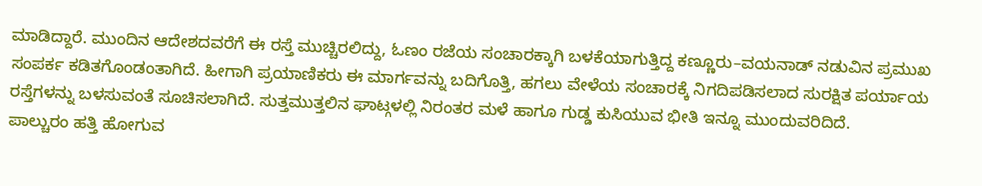ಮಾಡಿದ್ದಾರೆ. ಮುಂದಿನ ಆದೇಶದವರೆಗೆ ಈ ರಸ್ತೆ ಮುಚ್ಚಿರಲಿದ್ದು, ಓಣಂ ರಜೆಯ ಸಂಚಾರಕ್ಕಾಗಿ ಬಳಕೆಯಾಗುತ್ತಿದ್ದ ಕಣ್ಣೂರು–ವಯನಾಡ್ ನಡುವಿನ ಪ್ರಮುಖ ಸಂಪರ್ಕ ಕಡಿತಗೊಂಡಂತಾಗಿದೆ. ಹೀಗಾಗಿ ಪ್ರಯಾಣಿಕರು ಈ ಮಾರ್ಗವನ್ನು ಬದಿಗೊತ್ತಿ, ಹಗಲು ವೇಳೆಯ ಸಂಚಾರಕ್ಕೆ ನಿಗದಿಪಡಿಸಲಾದ ಸುರಕ್ಷಿತ ಪರ್ಯಾಯ ರಸ್ತೆಗಳನ್ನು ಬಳಸುವಂತೆ ಸೂಚಿಸಲಾಗಿದೆ. ಸುತ್ತಮುತ್ತಲಿನ ಘಾಟ್ಗಳಲ್ಲಿ ನಿರಂತರ ಮಳೆ ಹಾಗೂ ಗುಡ್ಡ ಕುಸಿಯುವ ಭೀತಿ ಇನ್ನೂ ಮುಂದುವರಿದಿದೆ.
ಪಾಲ್ಚುರಂ ಹತ್ತಿ ಹೋಗುವ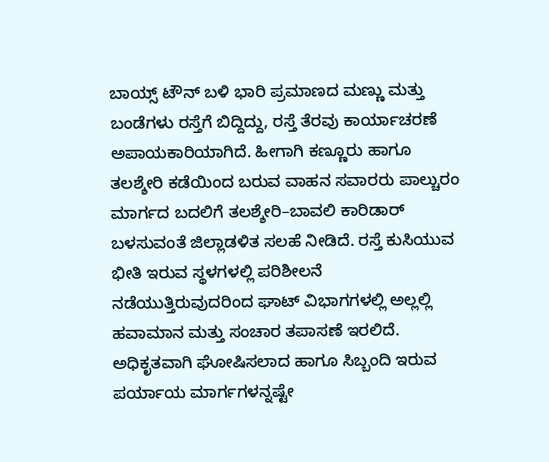ಬಾಯ್ಸ್ ಟೌನ್ ಬಳಿ ಭಾರಿ ಪ್ರಮಾಣದ ಮಣ್ಣು ಮತ್ತು ಬಂಡೆಗಳು ರಸ್ತೆಗೆ ಬಿದ್ದಿದ್ದು, ರಸ್ತೆ ತೆರವು ಕಾರ್ಯಾಚರಣೆ ಅಪಾಯಕಾರಿಯಾಗಿದೆ. ಹೀಗಾಗಿ ಕಣ್ಣೂರು ಹಾಗೂ ತಲಶ್ಶೇರಿ ಕಡೆಯಿಂದ ಬರುವ ವಾಹನ ಸವಾರರು ಪಾಲ್ಚುರಂ ಮಾರ್ಗದ ಬದಲಿಗೆ ತಲಶ್ಶೇರಿ–ಬಾವಲಿ ಕಾರಿಡಾರ್ ಬಳಸುವಂತೆ ಜಿಲ್ಲಾಡಳಿತ ಸಲಹೆ ನೀಡಿದೆ. ರಸ್ತೆ ಕುಸಿಯುವ ಭೀತಿ ಇರುವ ಸ್ಥಳಗಳಲ್ಲಿ ಪರಿಶೀಲನೆ ನಡೆಯುತ್ತಿರುವುದರಿಂದ ಘಾಟ್ ವಿಭಾಗಗಳಲ್ಲಿ ಅಲ್ಲಲ್ಲಿ ಹವಾಮಾನ ಮತ್ತು ಸಂಚಾರ ತಪಾಸಣೆ ಇರಲಿದೆ. ಅಧಿಕೃತವಾಗಿ ಘೋಷಿಸಲಾದ ಹಾಗೂ ಸಿಬ್ಬಂದಿ ಇರುವ ಪರ್ಯಾಯ ಮಾರ್ಗಗಳನ್ನಷ್ಟೇ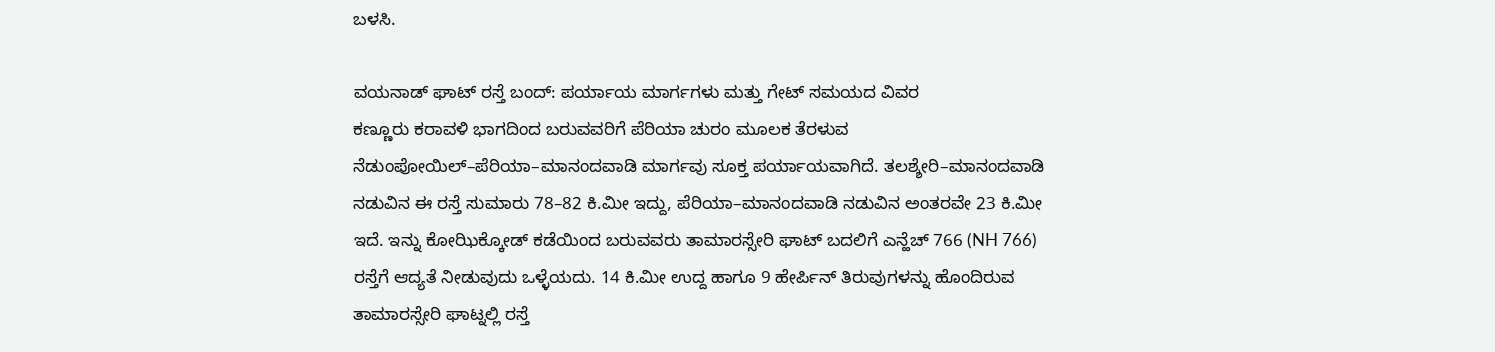ಬಳಸಿ.

ವಯನಾಡ್ ಘಾಟ್ ರಸ್ತೆ ಬಂದ್: ಪರ್ಯಾಯ ಮಾರ್ಗಗಳು ಮತ್ತು ಗೇಟ್ ಸಮಯದ ವಿವರ
ಕಣ್ಣೂರು ಕರಾವಳಿ ಭಾಗದಿಂದ ಬರುವವರಿಗೆ ಪೆರಿಯಾ ಚುರಂ ಮೂಲಕ ತೆರಳುವ ನೆಡುಂಪೋಯಿಲ್–ಪೆರಿಯಾ–ಮಾನಂದವಾಡಿ ಮಾರ್ಗವು ಸೂಕ್ತ ಪರ್ಯಾಯವಾಗಿದೆ. ತಲಶ್ಶೇರಿ–ಮಾನಂದವಾಡಿ ನಡುವಿನ ಈ ರಸ್ತೆ ಸುಮಾರು 78–82 ಕಿ.ಮೀ ಇದ್ದು, ಪೆರಿಯಾ–ಮಾನಂದವಾಡಿ ನಡುವಿನ ಅಂತರವೇ 23 ಕಿ.ಮೀ ಇದೆ. ಇನ್ನು ಕೋಝಿಕ್ಕೋಡ್ ಕಡೆಯಿಂದ ಬರುವವರು ತಾಮಾರಸ್ಸೇರಿ ಘಾಟ್ ಬದಲಿಗೆ ಎನ್ಹೆಚ್ 766 (NH 766) ರಸ್ತೆಗೆ ಆದ್ಯತೆ ನೀಡುವುದು ಒಳ್ಳೆಯದು. 14 ಕಿ.ಮೀ ಉದ್ದ ಹಾಗೂ 9 ಹೇರ್ಪಿನ್ ತಿರುವುಗಳನ್ನು ಹೊಂದಿರುವ ತಾಮಾರಸ್ಸೇರಿ ಘಾಟ್ನಲ್ಲಿ ರಸ್ತೆ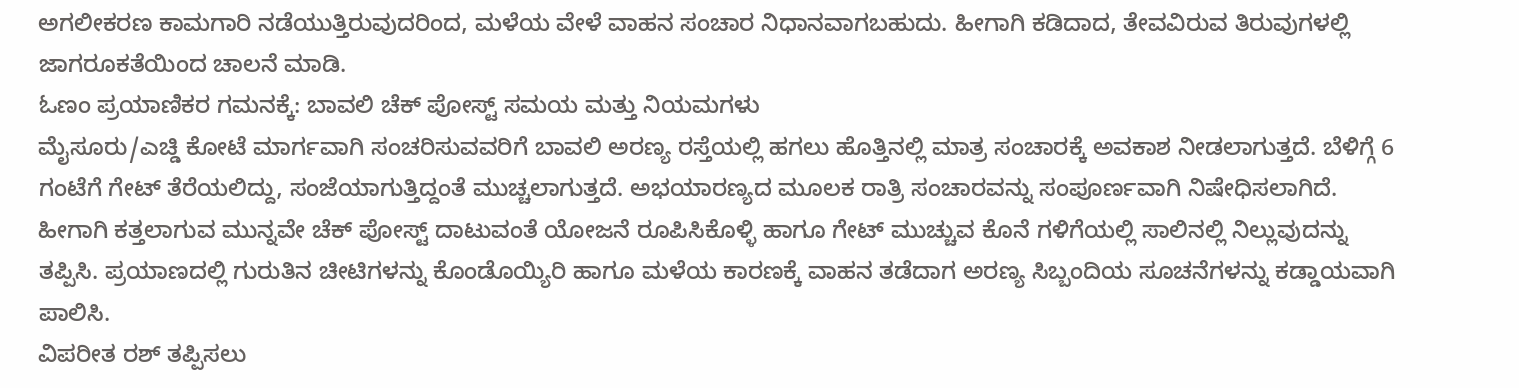ಅಗಲೀಕರಣ ಕಾಮಗಾರಿ ನಡೆಯುತ್ತಿರುವುದರಿಂದ, ಮಳೆಯ ವೇಳೆ ವಾಹನ ಸಂಚಾರ ನಿಧಾನವಾಗಬಹುದು. ಹೀಗಾಗಿ ಕಡಿದಾದ, ತೇವವಿರುವ ತಿರುವುಗಳಲ್ಲಿ ಜಾಗರೂಕತೆಯಿಂದ ಚಾಲನೆ ಮಾಡಿ.
ಓಣಂ ಪ್ರಯಾಣಿಕರ ಗಮನಕ್ಕೆ: ಬಾವಲಿ ಚೆಕ್ ಪೋಸ್ಟ್ ಸಮಯ ಮತ್ತು ನಿಯಮಗಳು
ಮೈಸೂರು/ಎಚ್ಡಿ ಕೋಟೆ ಮಾರ್ಗವಾಗಿ ಸಂಚರಿಸುವವರಿಗೆ ಬಾವಲಿ ಅರಣ್ಯ ರಸ್ತೆಯಲ್ಲಿ ಹಗಲು ಹೊತ್ತಿನಲ್ಲಿ ಮಾತ್ರ ಸಂಚಾರಕ್ಕೆ ಅವಕಾಶ ನೀಡಲಾಗುತ್ತದೆ. ಬೆಳಿಗ್ಗೆ 6 ಗಂಟೆಗೆ ಗೇಟ್ ತೆರೆಯಲಿದ್ದು, ಸಂಜೆಯಾಗುತ್ತಿದ್ದಂತೆ ಮುಚ್ಚಲಾಗುತ್ತದೆ. ಅಭಯಾರಣ್ಯದ ಮೂಲಕ ರಾತ್ರಿ ಸಂಚಾರವನ್ನು ಸಂಪೂರ್ಣವಾಗಿ ನಿಷೇಧಿಸಲಾಗಿದೆ. ಹೀಗಾಗಿ ಕತ್ತಲಾಗುವ ಮುನ್ನವೇ ಚೆಕ್ ಪೋಸ್ಟ್ ದಾಟುವಂತೆ ಯೋಜನೆ ರೂಪಿಸಿಕೊಳ್ಳಿ ಹಾಗೂ ಗೇಟ್ ಮುಚ್ಚುವ ಕೊನೆ ಗಳಿಗೆಯಲ್ಲಿ ಸಾಲಿನಲ್ಲಿ ನಿಲ್ಲುವುದನ್ನು ತಪ್ಪಿಸಿ. ಪ್ರಯಾಣದಲ್ಲಿ ಗುರುತಿನ ಚೀಟಿಗಳನ್ನು ಕೊಂಡೊಯ್ಯಿರಿ ಹಾಗೂ ಮಳೆಯ ಕಾರಣಕ್ಕೆ ವಾಹನ ತಡೆದಾಗ ಅರಣ್ಯ ಸಿಬ್ಬಂದಿಯ ಸೂಚನೆಗಳನ್ನು ಕಡ್ಡಾಯವಾಗಿ ಪಾಲಿಸಿ.
ವಿಪರೀತ ರಶ್ ತಪ್ಪಿಸಲು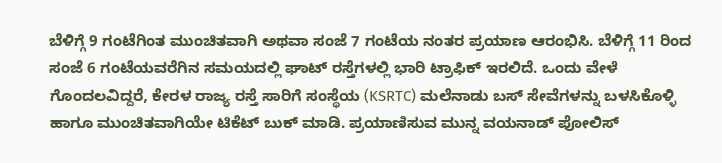ಬೆಳಿಗ್ಗೆ 9 ಗಂಟೆಗಿಂತ ಮುಂಚಿತವಾಗಿ ಅಥವಾ ಸಂಜೆ 7 ಗಂಟೆಯ ನಂತರ ಪ್ರಯಾಣ ಆರಂಭಿಸಿ. ಬೆಳಿಗ್ಗೆ 11 ರಿಂದ ಸಂಜೆ 6 ಗಂಟೆಯವರೆಗಿನ ಸಮಯದಲ್ಲಿ ಘಾಟ್ ರಸ್ತೆಗಳಲ್ಲಿ ಭಾರಿ ಟ್ರಾಫಿಕ್ ಇರಲಿದೆ. ಒಂದು ವೇಳೆ ಗೊಂದಲವಿದ್ದರೆ, ಕೇರಳ ರಾಜ್ಯ ರಸ್ತೆ ಸಾರಿಗೆ ಸಂಸ್ಥೆಯ (KSRTC) ಮಲೆನಾಡು ಬಸ್ ಸೇವೆಗಳನ್ನು ಬಳಸಿಕೊಳ್ಳಿ ಹಾಗೂ ಮುಂಚಿತವಾಗಿಯೇ ಟಿಕೆಟ್ ಬುಕ್ ಮಾಡಿ. ಪ್ರಯಾಣಿಸುವ ಮುನ್ನ ವಯನಾಡ್ ಪೋಲಿಸ್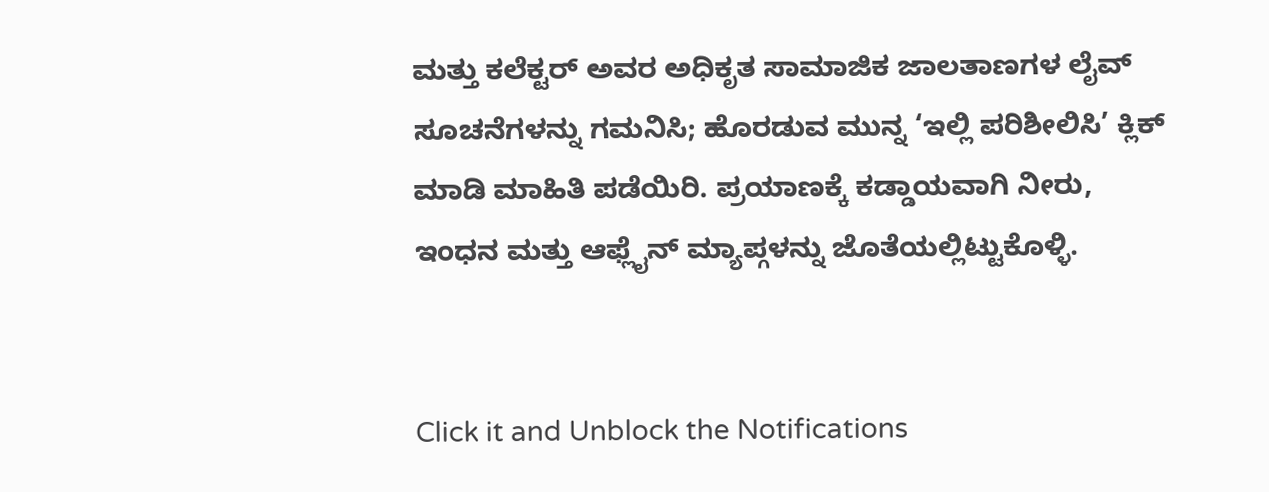ಮತ್ತು ಕಲೆಕ್ಟರ್ ಅವರ ಅಧಿಕೃತ ಸಾಮಾಜಿಕ ಜಾಲತಾಣಗಳ ಲೈವ್ ಸೂಚನೆಗಳನ್ನು ಗಮನಿಸಿ; ಹೊರಡುವ ಮುನ್ನ ‘ಇಲ್ಲಿ ಪರಿಶೀಲಿಸಿ’ ಕ್ಲಿಕ್ ಮಾಡಿ ಮಾಹಿತಿ ಪಡೆಯಿರಿ. ಪ್ರಯಾಣಕ್ಕೆ ಕಡ್ಡಾಯವಾಗಿ ನೀರು, ಇಂಧನ ಮತ್ತು ಆಫ್ಲೈನ್ ಮ್ಯಾಪ್ಗಳನ್ನು ಜೊತೆಯಲ್ಲಿಟ್ಟುಕೊಳ್ಳಿ.


Click it and Unblock the Notifications